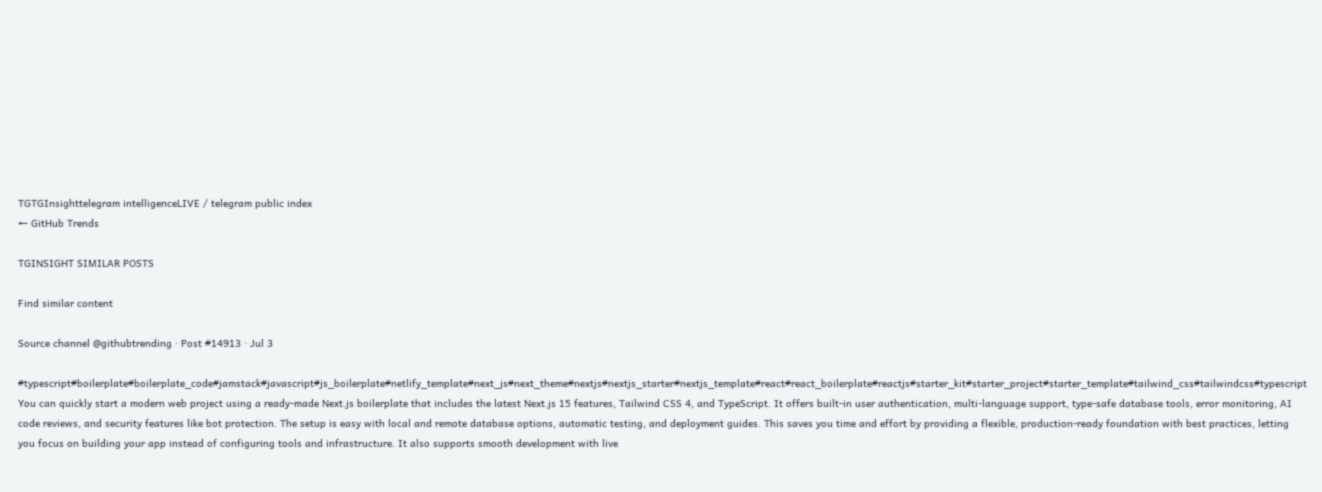TGTGInsighttelegram intelligenceLIVE / telegram public index
← GitHub Trends

TGINSIGHT SIMILAR POSTS

Find similar content

Source channel @githubtrending · Post #14913 · Jul 3

#typescript#boilerplate#boilerplate_code#jamstack#javascript#js_boilerplate#netlify_template#next_js#next_theme#nextjs#nextjs_starter#nextjs_template#react#react_boilerplate#reactjs#starter_kit#starter_project#starter_template#tailwind_css#tailwindcss#typescript You can quickly start a modern web project using a ready-made Next.js boilerplate that includes the latest Next.js 15 features, Tailwind CSS 4, and TypeScript. It offers built-in user authentication, multi-language support, type-safe database tools, error monitoring, AI code reviews, and security features like bot protection. The setup is easy with local and remote database options, automatic testing, and deployment guides. This saves you time and effort by providing a flexible, production-ready foundation with best practices, letting you focus on building your app instead of configuring tools and infrastructure. It also supports smooth development with live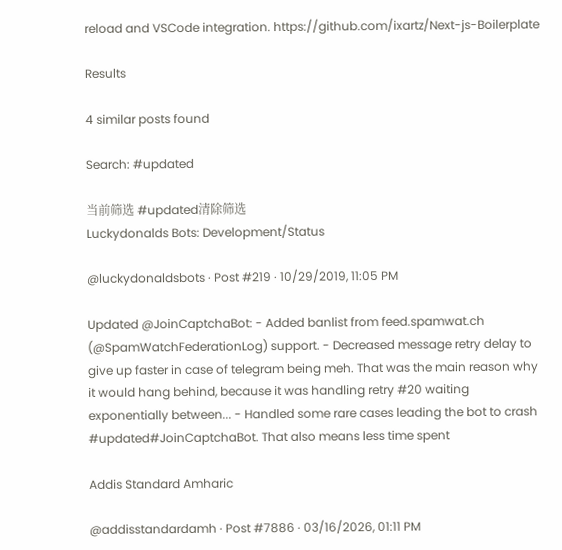reload and VSCode integration. https://github.com/ixartz/Next-js-Boilerplate

Results

4 similar posts found

Search: #updated

当前筛选 #updated清除筛选
Luckydonalds Bots: Development/Status

@luckydonaldsbots · Post #219 · 10/29/2019, 11:05 PM

Updated @JoinCaptchaBot: - Added banlist from feed.spamwat.ch (@SpamWatchFederationLog) support. - Decreased message retry delay to give up faster in case of telegram being meh. That was the main reason why it would hang behind, because it was handling retry #20 waiting exponentially between... - Handled some rare cases leading the bot to crash #updated#JoinCaptchaBot. That also means less time spent

Addis Standard Amharic

@addisstandardamh · Post #7886 · 03/16/2026, 01:11 PM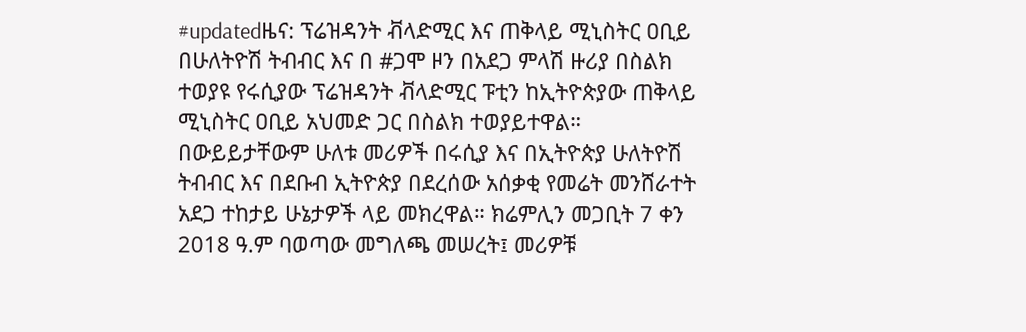#updatedዜና: ፕሬዝዳንት ቭላድሚር እና ጠቅላይ ሚኒስትር ዐቢይ በሁለትዮሽ ትብብር እና በ #ጋሞ ዞን በአደጋ ምላሽ ዙሪያ በስልክ ተወያዩ የሩሲያው ፕሬዝዳንት ቭላድሚር ፑቲን ከኢትዮጵያው ጠቅላይ ሚኒስትር ዐቢይ አህመድ ጋር በስልክ ተወያይተዋል። በውይይታቸውም ሁለቱ መሪዎች በሩሲያ እና በኢትዮጵያ ሁለትዮሽ ትብብር እና በደቡብ ኢትዮጵያ በደረሰው አሰቃቂ የመሬት መንሸራተት አደጋ ተከታይ ሁኔታዎች ላይ መክረዋል። ክሬምሊን መጋቢት 7 ቀን 2018 ዓ.ም ባወጣው መግለጫ መሠረት፤ መሪዎቹ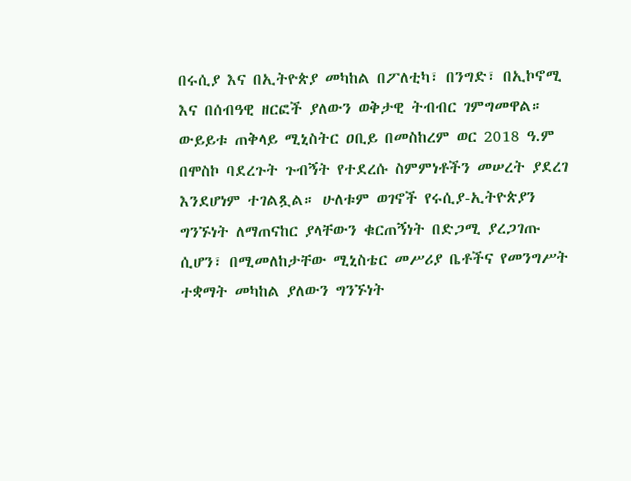በሩሲያ እና በኢትዮጵያ መካከል በፖለቲካ፣ በንግድ፣ በኢኮኖሚ እና በሰብዓዊ ዘርፎች ያለውን ወቅታዊ ትብብር ገምግመዋል። ውይይቱ ጠቅላይ ሚኒስትር ዐቢይ በመስከረም ወር 2018 ዓ.ም በሞስኮ ባደረጉት ጉብኝት የተደረሱ ስምምነቶችን መሠረት ያደረገ እንደሆነም ተገልጿል። ሁለቱም ወገኖች የሩሲያ-ኢትዮጵያን ግንኙነት ለማጠናከር ያላቸውን ቁርጠኝነት በድጋሚ ያረጋገጡ ሲሆን፣ በሚመለከታቸው ሚኒስቴር መሥሪያ ቤቶችና የመንግሥት ተቋማት መካከል ያለውን ግንኙነት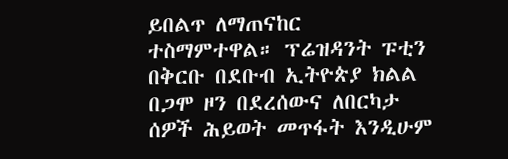ይበልጥ ለማጠናከር ተስማምተዋል። ፕሬዝዳንት ፑቲን በቅርቡ በደቡብ ኢትዮጵያ ክልል በጋሞ ዞን በደረሰውና ለበርካታ ሰዎች ሕይወት መጥፋት እንዲሁም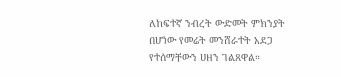ለከፍተኛ ንብረት ውድመት ምክንያት በሆነው የመሬት መንሸራተት አደጋ የተሰማቸውን ሀዘን ገልጸዋል።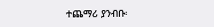ተጨማሪ ያንብቡ፡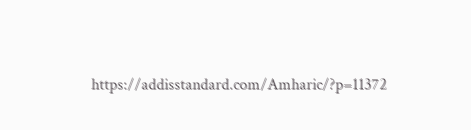https://addisstandard.com/Amharic/?p=11372